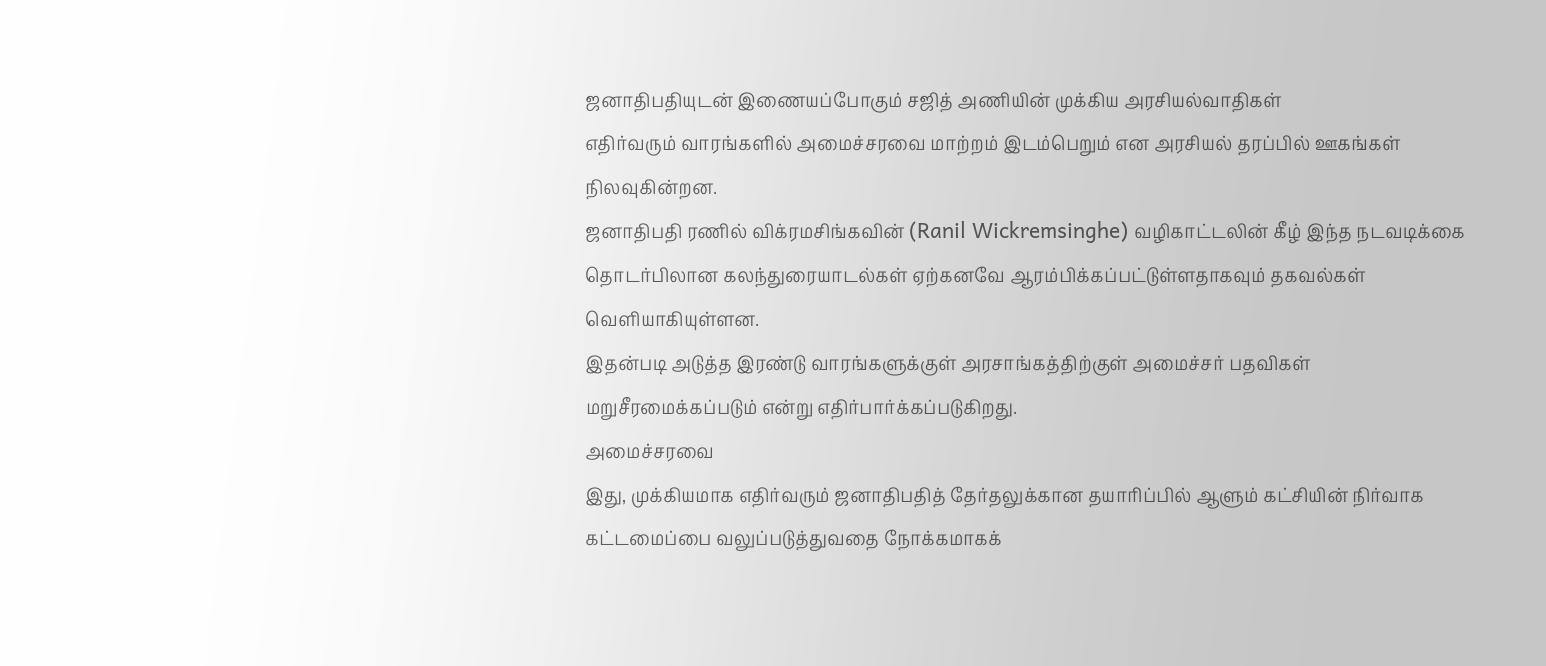ஜனாதிபதியுடன் இணையப்போகும் சஜித் அணியின் முக்கிய அரசியல்வாதிகள்
எதிர்வரும் வாரங்களில் அமைச்சரவை மாற்றம் இடம்பெறும் என அரசியல் தரப்பில் ஊகங்கள் நிலவுகின்றன.
ஜனாதிபதி ரணில் விக்ரமசிங்கவின் (Ranil Wickremsinghe) வழிகாட்டலின் கீழ் இந்த நடவடிக்கை தொடர்பிலான கலந்துரையாடல்கள் ஏற்கனவே ஆரம்பிக்கப்பட்டுள்ளதாகவும் தகவல்கள் வெளியாகியுள்ளன.
இதன்படி அடுத்த இரண்டு வாரங்களுக்குள் அரசாங்கத்திற்குள் அமைச்சர் பதவிகள் மறுசீரமைக்கப்படும் என்று எதிர்பார்க்கப்படுகிறது.
அமைச்சரவை
இது, முக்கியமாக எதிர்வரும் ஜனாதிபதித் தேர்தலுக்கான தயாரிப்பில் ஆளும் கட்சியின் நிர்வாக கட்டமைப்பை வலுப்படுத்துவதை நோக்கமாகக்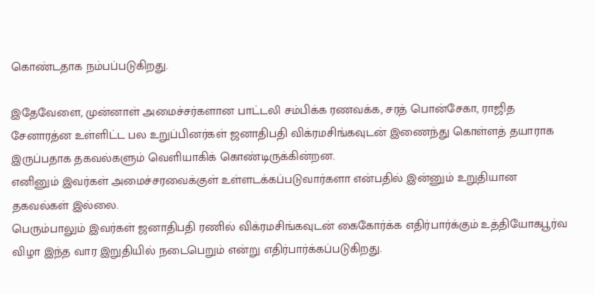கொண்டதாக நம்பப்படுகிறது.

இதேவேளை, முன்னாள் அமைச்சர்களான பாட்டலி சம்பிக்க ரணவக்க, சரத் பொன்சேகா, ராஜித சேனாரத்ன உள்ளிட்ட பல உறுப்பினர்கள் ஜனாதிபதி விக்ரமசிங்கவுடன் இணைந்து கொள்ளத் தயாராக இருப்பதாக தகவல்களும் வெளியாகிக் கொண்டிருக்கின்றன.
எனினும் இவர்கள் அமைச்சரவைக்குள் உள்ளடக்கப்படுவார்களா என்பதில் இன்னும் உறுதியான தகவல்கள் இல்லை.
பெரும்பாலும் இவர்கள் ஜனாதிபதி ரணில் விக்ரமசிங்கவுடன் கைகோர்க்க எதிர்பார்க்கும் உத்தியோகபூர்வ விழா இந்த வார இறுதியில் நடைபெறும் என்று எதிர்பார்க்கப்படுகிறது.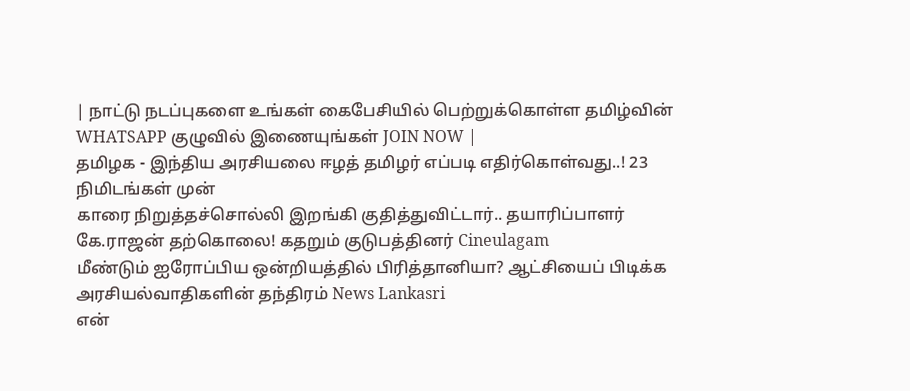| நாட்டு நடப்புகளை உங்கள் கைபேசியில் பெற்றுக்கொள்ள தமிழ்வின் WHATSAPP குழுவில் இணையுங்கள் JOIN NOW |
தமிழக - இந்திய அரசியலை ஈழத் தமிழர் எப்படி எதிர்கொள்வது..! 23 நிமிடங்கள் முன்
காரை நிறுத்தச்சொல்லி இறங்கி குதித்துவிட்டார்.. தயாரிப்பாளர் கே.ராஜன் தற்கொலை! கதறும் குடுபத்தினர் Cineulagam
மீண்டும் ஐரோப்பிய ஒன்றியத்தில் பிரித்தானியா? ஆட்சியைப் பிடிக்க அரசியல்வாதிகளின் தந்திரம் News Lankasri
என்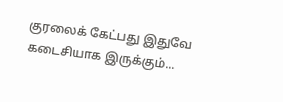குரலைக் கேட்பது இதுவே கடைசியாக இருக்கும்...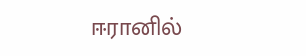ஈரானில்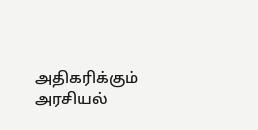அதிகரிக்கும் அரசியல்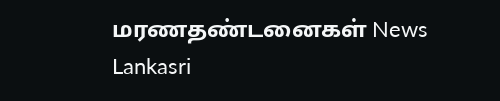மரணதண்டனைகள் News Lankasri